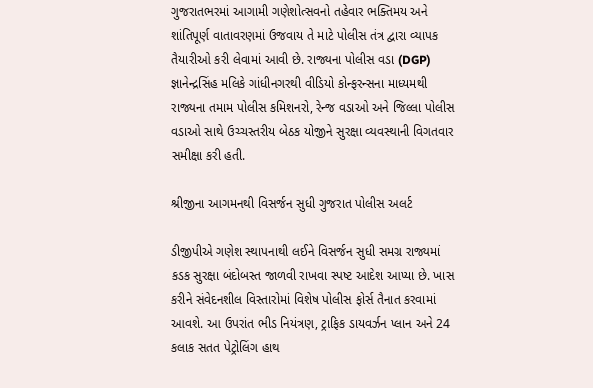ગુજરાતભરમાં આગામી ગણેશોત્સવનો તહેવાર ભક્તિમય અને શાંતિપૂર્ણ વાતાવરણમાં ઉજવાય તે માટે પોલીસ તંત્ર દ્વારા વ્યાપક તૈયારીઓ કરી લેવામાં આવી છે. રાજ્યના પોલીસ વડા (DGP) જ્ઞાનેન્દ્રસિંહ મલિકે ગાંધીનગરથી વીડિયો કોન્ફરન્સના માધ્યમથી રાજ્યના તમામ પોલીસ કમિશનરો, રેન્જ વડાઓ અને જિલ્લા પોલીસ વડાઓ સાથે ઉચ્ચસ્તરીય બેઠક યોજીને સુરક્ષા વ્યવસ્થાની વિગતવાર સમીક્ષા કરી હતી.

શ્રીજીના આગમનથી વિસર્જન સુધી ગુજરાત પોલીસ અલર્ટ

ડીજીપીએ ગણેશ સ્થાપનાથી લઈને વિસર્જન સુધી સમગ્ર રાજ્યમાં કડક સુરક્ષા બંદોબસ્ત જાળવી રાખવા સ્પષ્ટ આદેશ આપ્યા છે. ખાસ કરીને સંવેદનશીલ વિસ્તારોમાં વિશેષ પોલીસ ફોર્સ તૈનાત કરવામાં આવશે. આ ઉપરાંત ભીડ નિયંત્રણ, ટ્રાફિક ડાયવર્ઝન પ્લાન અને 24 કલાક સતત પેટ્રોલિંગ હાથ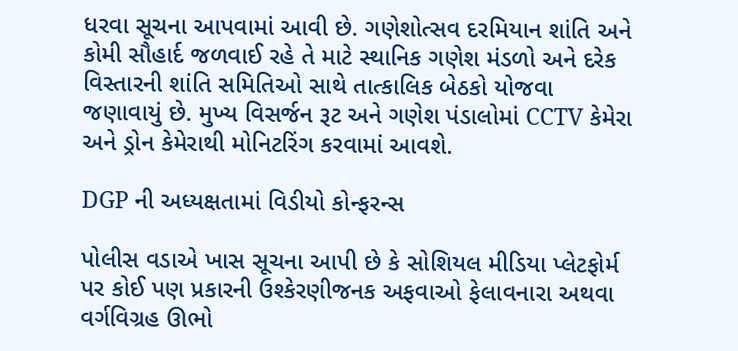ધરવા સૂચના આપવામાં આવી છે. ગણેશોત્સવ દરમિયાન શાંતિ અને કોમી સૌહાર્દ જળવાઈ રહે તે માટે સ્થાનિક ગણેશ મંડળો અને દરેક વિસ્તારની શાંતિ સમિતિઓ સાથે તાત્કાલિક બેઠકો યોજવા જણાવાયું છે. મુખ્ય વિસર્જન રૂટ અને ગણેશ પંડાલોમાં CCTV કેમેરા અને ડ્રોન કેમેરાથી મોનિટરિંગ કરવામાં આવશે.

DGP ની અધ્યક્ષતામાં વિડીયો કોન્ફરન્સ

પોલીસ વડાએ ખાસ સૂચના આપી છે કે સોશિયલ મીડિયા પ્લેટફોર્મ પર કોઈ પણ પ્રકારની ઉશ્કેરણીજનક અફવાઓ ફેલાવનારા અથવા વર્ગવિગ્રહ ઊભો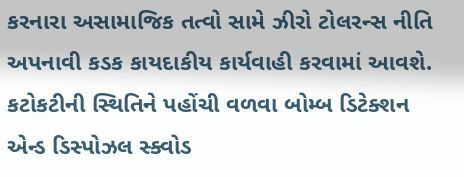કરનારા અસામાજિક તત્વો સામે ઝીરો ટોલરન્સ નીતિ અપનાવી કડક કાયદાકીય કાર્યવાહી કરવામાં આવશે. કટોકટીની સ્થિતિને પહોંચી વળવા બોમ્બ ડિટેક્શન એન્ડ ડિસ્પોઝલ સ્ક્વોડ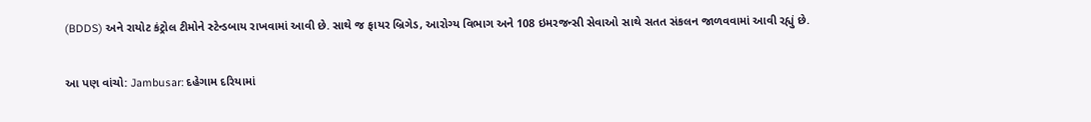(BDDS) અને રાયોટ કંટ્રોલ ટીમોને સ્ટેન્ડબાય રાખવામાં આવી છે. સાથે જ ફાયર બ્રિગેડ, આરોગ્ય વિભાગ અને 108 ઇમરજન્સી સેવાઓ સાથે સતત સંકલન જાળવવામાં આવી રહ્યું છે.

આ પણ વાંચો: Jambusar: દહેગામ દરિયામાં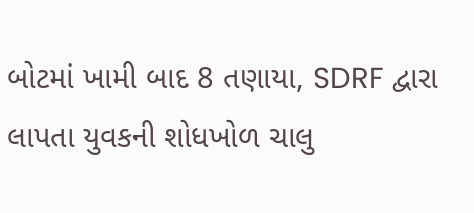બોટમાં ખામી બાદ 8 તણાયા, SDRF દ્વારા લાપતા યુવકની શોધખોળ ચાલુ